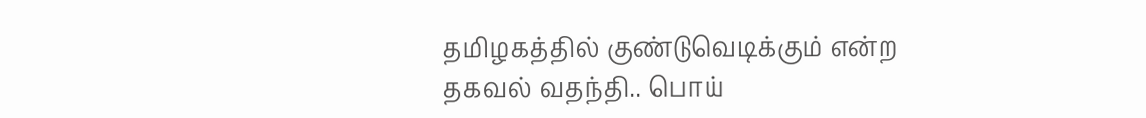தமிழகத்தில் குண்டுவெடிக்கும் என்ற தகவல் வதந்தி.. பொய்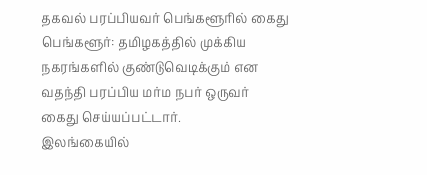தகவல் பரப்பியவர் பெங்களூரில் கைது
பெங்களூர்: தமிழகத்தில் முக்கிய நகரங்களில் குண்டுவெடிக்கும் என வதந்தி பரப்பிய மர்ம நபர் ஒருவர் கைது செய்யப்பட்டார்.
இலங்கையில்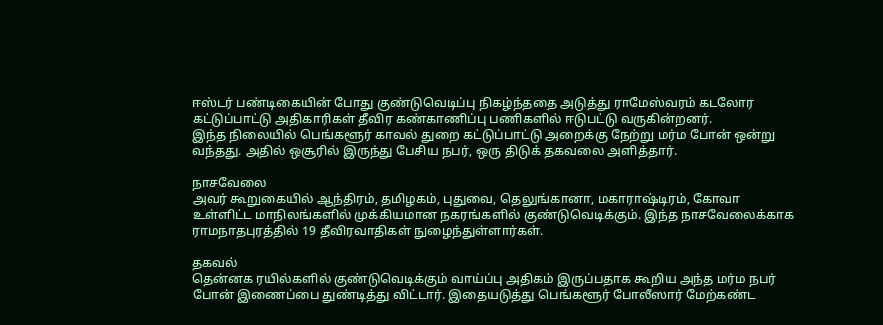ஈஸ்டர் பண்டிகையின் போது குண்டுவெடிப்பு நிகழ்ந்ததை அடுத்து ராமேஸ்வரம் கடலோர கட்டுப்பாட்டு அதிகாரிகள் தீவிர கண்காணிப்பு பணிகளில் ஈடுபட்டு வருகின்றனர்.
இந்த நிலையில் பெங்களூர் காவல் துறை கட்டுப்பாட்டு அறைக்கு நேற்று மர்ம போன் ஒன்று வந்தது. அதில் ஒசூரில் இருந்து பேசிய நபர், ஒரு திடுக் தகவலை அளித்தார்.

நாசவேலை
அவர் கூறுகையில் ஆந்திரம், தமிழகம், புதுவை, தெலுங்கானா, மகாராஷ்டிரம், கோவா உள்ளிட்ட மாநிலங்களில் முக்கியமான நகரங்களில் குண்டுவெடிக்கும். இந்த நாசவேலைக்காக ராமநாதபுரத்தில் 19 தீவிரவாதிகள் நுழைந்துள்ளார்கள்.

தகவல்
தென்னக ரயில்களில் குண்டுவெடிக்கும் வாய்ப்பு அதிகம் இருப்பதாக கூறிய அந்த மர்ம நபர் போன் இணைப்பை துண்டித்து விட்டார். இதையடுத்து பெங்களூர் போலீஸார் மேற்கண்ட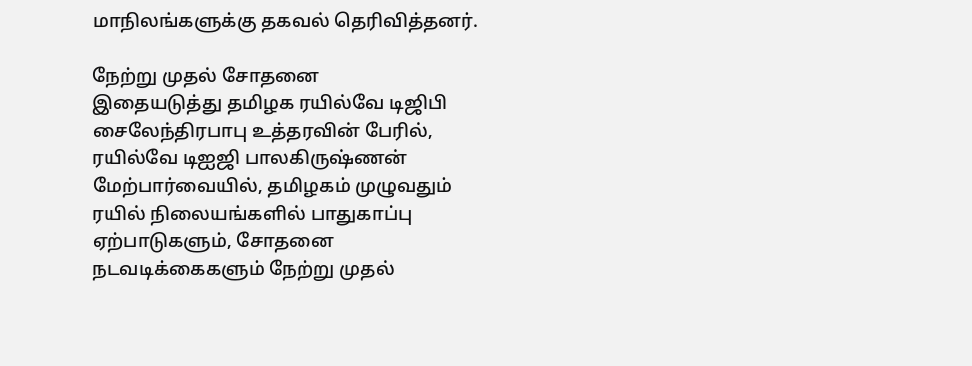மாநிலங்களுக்கு தகவல் தெரிவித்தனர்.

நேற்று முதல் சோதனை
இதையடுத்து தமிழக ரயில்வே டிஜிபி சைலேந்திரபாபு உத்தரவின் பேரில், ரயில்வே டிஐஜி பாலகிருஷ்ணன் மேற்பார்வையில், தமிழகம் முழுவதும் ரயில் நிலையங்களில் பாதுகாப்பு ஏற்பாடுகளும், சோதனை நடவடிக்கைகளும் நேற்று முதல்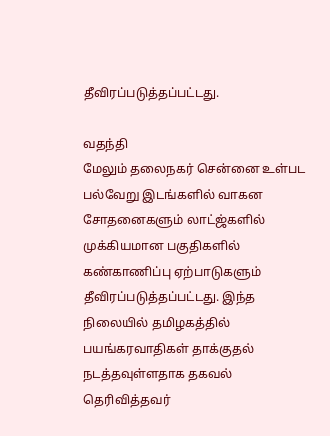தீவிரப்படுத்தப்பட்டது.

வதந்தி
மேலும் தலைநகர் சென்னை உள்பட பல்வேறு இடங்களில் வாகன சோதனைகளும் லாட்ஜ்களில் முக்கியமான பகுதிகளில் கண்காணிப்பு ஏற்பாடுகளும் தீவிரப்படுத்தப்பட்டது. இந்த நிலையில் தமிழகத்தில் பயங்கரவாதிகள் தாக்குதல் நடத்தவுள்ளதாக தகவல் தெரிவித்தவர்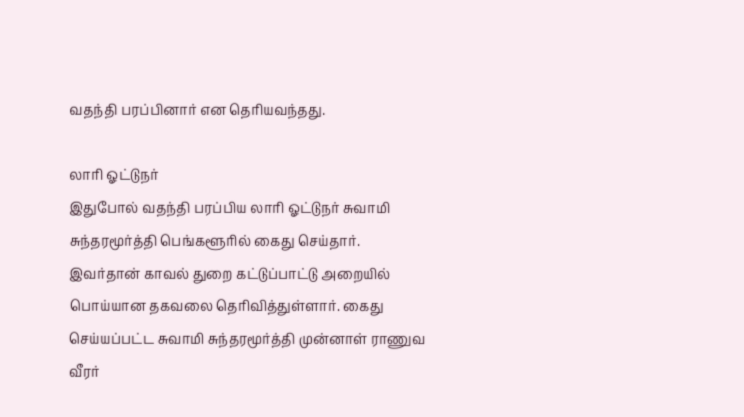வதந்தி பரப்பினார் என தெரியவந்தது.

லாரி ஓட்டுநர்
இதுபோல் வதந்தி பரப்பிய லாரி ஓட்டுநர் சுவாமி சுந்தரமூர்த்தி பெங்களூரில் கைது செய்தார். இவர்தான் காவல் துறை கட்டுப்பாட்டு அறையில் பொய்யான தகவலை தெரிவித்துள்ளார். கைது செய்யப்பட்ட சுவாமி சுந்தரமூர்த்தி முன்னாள் ராணுவ வீரர்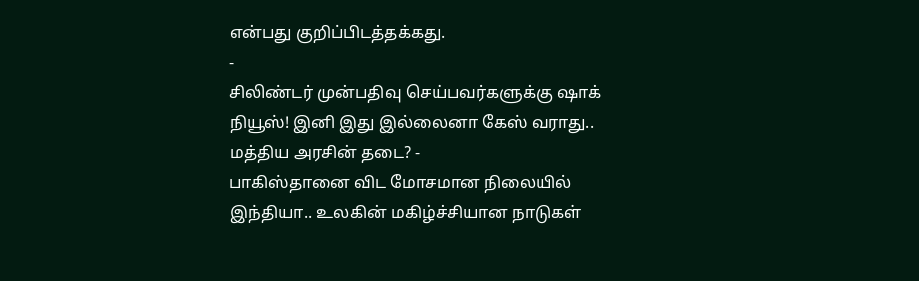என்பது குறிப்பிடத்தக்கது.
-
சிலிண்டர் முன்பதிவு செய்பவர்களுக்கு ஷாக் நியூஸ்! இனி இது இல்லைனா கேஸ் வராது.. மத்திய அரசின் தடை? -
பாகிஸ்தானை விட மோசமான நிலையில் இந்தியா.. உலகின் மகிழ்ச்சியான நாடுகள்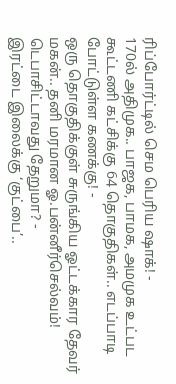ரிப்போர்ட்டில் செம பெரிய ஷாக்! -
170ல் அதிமுக.. பாஜக, பாமக, அமமுக உட்பட கூட்டணி கட்சிக்கு 64 தொகுதிகள்.. எடப்பாடி போட்டுள்ள கணக்கு! -
ஒரு தொகுதிக்குள் சுருங்கிய ஓட்டக்கார தேவர் மகன்.. தனி மரமான ஓ.பன்னீர்செல்வம்! டெபாசிட்டாவது தேறுமா? -
இரட்டை இலைக்கு ‘குட்பை’..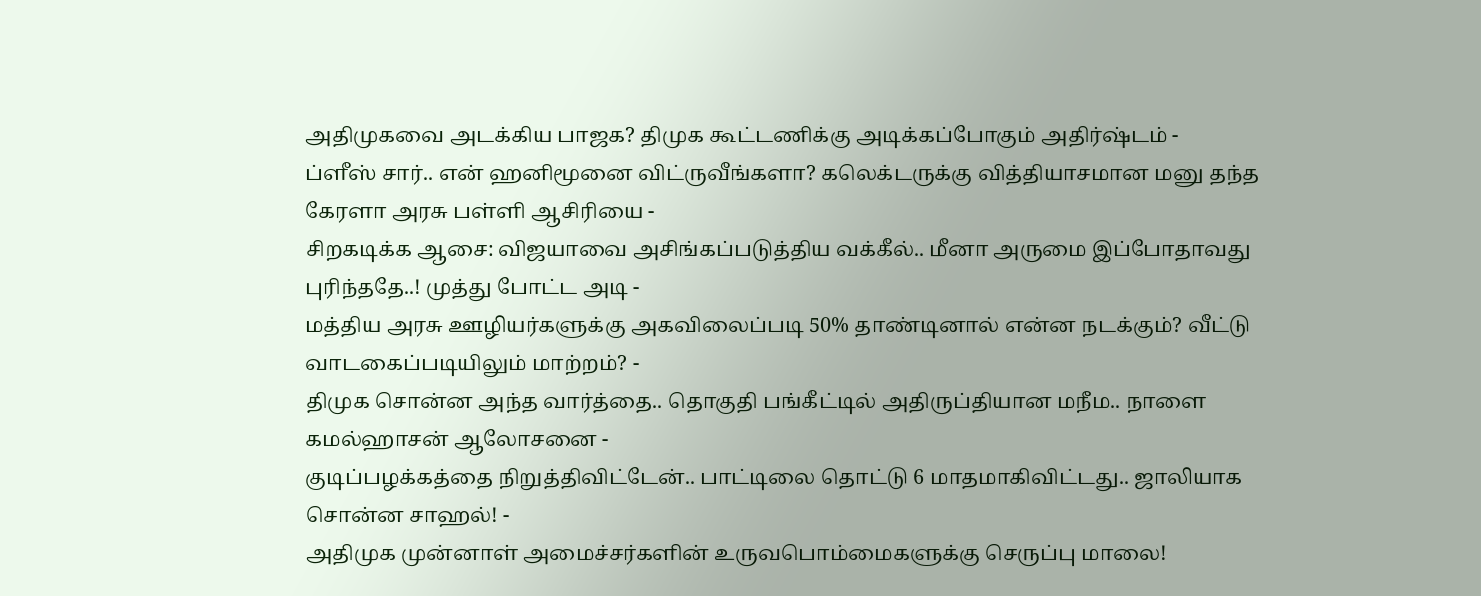அதிமுகவை அடக்கிய பாஜக? திமுக கூட்டணிக்கு அடிக்கப்போகும் அதிர்ஷ்டம் -
ப்ளீஸ் சார்.. என் ஹனிமூனை விட்ருவீங்களா? கலெக்டருக்கு வித்தியாசமான மனு தந்த கேரளா அரசு பள்ளி ஆசிரியை -
சிறகடிக்க ஆசை: விஜயாவை அசிங்கப்படுத்திய வக்கீல்.. மீனா அருமை இப்போதாவது புரிந்ததே..! முத்து போட்ட அடி -
மத்திய அரசு ஊழியர்களுக்கு அகவிலைப்படி 50% தாண்டினால் என்ன நடக்கும்? வீட்டு வாடகைப்படியிலும் மாற்றம்? -
திமுக சொன்ன அந்த வார்த்தை.. தொகுதி பங்கீட்டில் அதிருப்தியான மநீம.. நாளை கமல்ஹாசன் ஆலோசனை -
குடிப்பழக்கத்தை நிறுத்திவிட்டேன்.. பாட்டிலை தொட்டு 6 மாதமாகிவிட்டது.. ஜாலியாக சொன்ன சாஹல்! -
அதிமுக முன்னாள் அமைச்சர்களின் உருவபொம்மைகளுக்கு செருப்பு மாலை!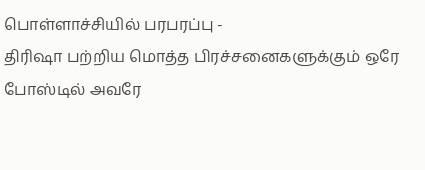பொள்ளாச்சியில் பரபரப்பு -
திரிஷா பற்றிய மொத்த பிரச்சனைகளுக்கும் ஒரே போஸ்டில் அவரே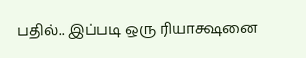பதில்.. இப்படி ஒரு ரியாக்ஷனை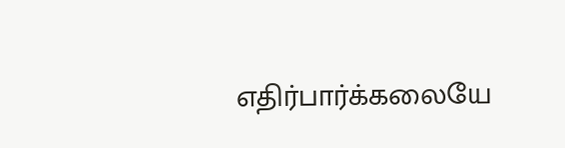எதிர்பார்க்கலையே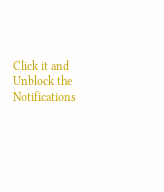Click it and Unblock the Notifications